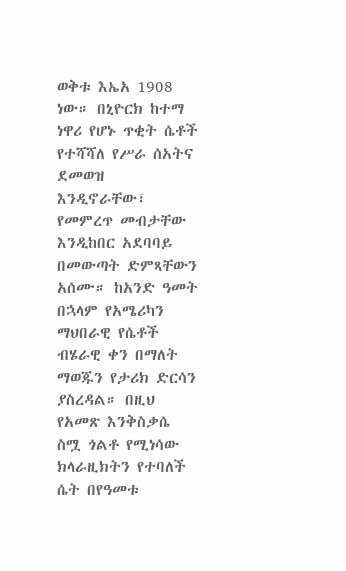ወቅቱ እኤአ 1908 ነው። በኒዮርክ ከተማ ነዋሪ የሆኑ ጥቂት ሴቶች የተሻሻለ የሥራ ሰአትና ደመወዝ እንዲኖራቸው፣ የመምረጥ መብታቸው እንዲከበር አደባባይ በመውጣት ድምጻቸውን አሰሙ። ከአንድ ዓመት በኋላም የአሜሪካን ማህበራዊ የሴቶች ብሄራዊ ቀን በማለት ማወጁን የታሪክ ድርሳን ያስረዳል። በዚህ የአመጽ እንቅስቃሴ ስሟ ጎልቶ የሚነሳው ክላራዚክትን የተባለች ሴት በየዓመቱ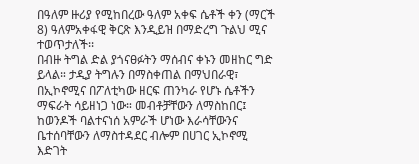በዓለም ዙሪያ የሚከበረው ዓለም አቀፍ ሴቶች ቀን (ማርች 8) ዓለምአቀፋዊ ቅርጽ እንዲይዝ በማድረግ ጉልህ ሚና ተወጥታለች፡፡
በብዙ ትግል ድል ያጎናፀፉትን ማሰብና ቀኑን መዘከር ግድ ይላል። ታዲያ ትግሉን በማስቀጠል በማህበራዊ፣ በኢኮኖሚና በፖለቲካው ዘርፍ ጠንካራ የሆኑ ሴቶችን ማፍራት ሳይዘነጋ ነው። መብቶቻቸውን ለማስከበር፤ ከወንዶች ባልተናነሰ አምራች ሆነው እራሳቸውንና ቤተሰባቸውን ለማስተዳደር ብሎም በሀገር ኢኮኖሚ እድገት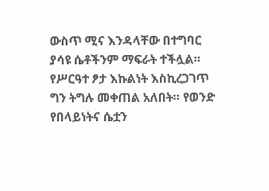ውስጥ ሚና እንዳላቸው በተግባር ያሳዩ ሴቶችንም ማፍራት ተችሏል። የሥርዓተ ፆታ እኩልነት እስኪረጋገጥ ግን ትግሉ መቀጠል አለበት። የወንድ የበላይነትና ሴቷን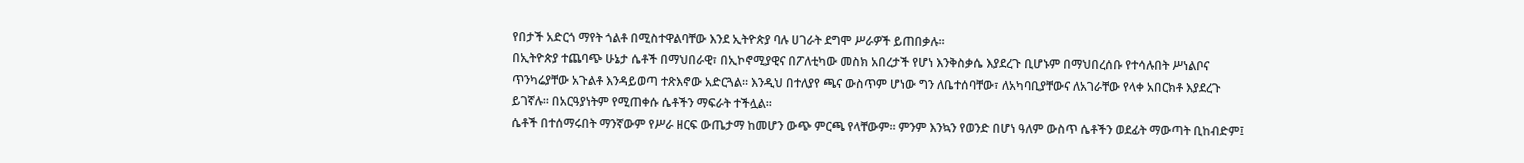የበታች አድርጎ ማየት ጎልቶ በሚስተዋልባቸው እንደ ኢትዮጵያ ባሉ ሀገራት ደግሞ ሥራዎች ይጠበቃሉ፡፡
በኢትዮጵያ ተጨባጭ ሁኔታ ሴቶች በማህበራዊ፣ በኢኮኖሚያዊና በፖለቲካው መስክ አበረታች የሆነ እንቅስቃሴ እያደረጉ ቢሆኑም በማህበረሰቡ የተሳሉበት ሥነልቦና ጥንካሬያቸው አጉልቶ እንዳይወጣ ተጽእኖው አድርጓል። እንዲህ በተለያየ ጫና ውስጥም ሆነው ግን ለቤተሰባቸው፣ ለአካባቢያቸውና ለአገራቸው የላቀ አበርክቶ እያደረጉ ይገኛሉ። በአርዓያነትም የሚጠቀሱ ሴቶችን ማፍራት ተችሏል፡፡
ሴቶች በተሰማሩበት ማንኛውም የሥራ ዘርፍ ውጤታማ ከመሆን ውጭ ምርጫ የላቸውም። ምንም እንኳን የወንድ በሆነ ዓለም ውስጥ ሴቶችን ወደፊት ማውጣት ቢከብድም፤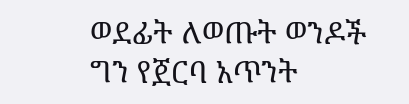ወደፊት ለወጡት ወንዶች ግን የጀርባ አጥንት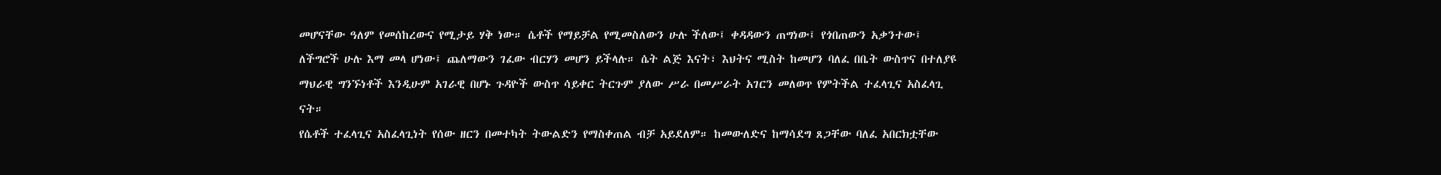መሆናቸው ዓለም የመሰከረውና የሚታይ ሃቅ ነው። ሴቶች የማይቻል የሚመስለውን ሁሉ ችለው፤ ቀዳዳውን ጠግነው፤ የጎበጠውን አቃንተው፤ ለችግሮች ሁሉ እማ መላ ሆነው፤ ጨለማውን ገፈው ብርሃን መሆን ይችላሉ። ሴት ልጅ እናት፣ እህትና ሚስት ከመሆን ባለፈ በቤት ውስጥና በተለያዩ ማህራዊ ግንኙነቶች እንዲሁም አገራዊ በሆኑ ጉዳዮች ውስጥ ሳይቀር ትርጉም ያለው ሥራ በመሥራት አገርን መለወጥ የምትችል ተፈላጊና አስፈላጊ ናት።
የሴቶች ተፈላጊና አስፈላጊነት የሰው ዘርን በመተካት ትውልድን የማስቀጠል ብቻ አይደለም። ከመውለድና ከማሳደግ ጸጋቸው ባለፈ አበርክቷቸው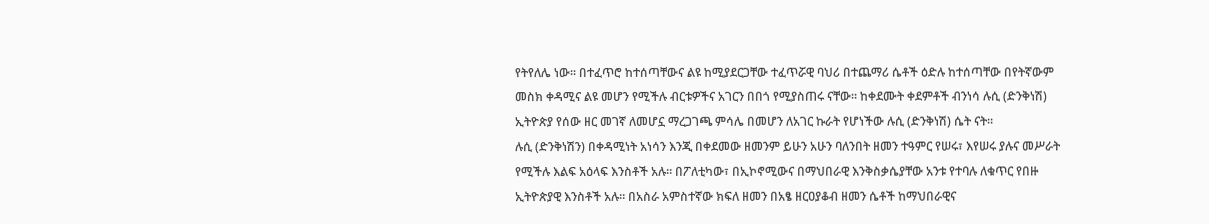የትየለሌ ነው። በተፈጥሮ ከተሰጣቸውና ልዩ ከሚያደርጋቸው ተፈጥሯዊ ባህሪ በተጨማሪ ሴቶች ዕድሉ ከተሰጣቸው በየትኛውም መስክ ቀዳሚና ልዩ መሆን የሚችሉ ብርቱዎችና አገርን በበጎ የሚያስጠሩ ናቸው። ከቀደሙት ቀደምቶች ብንነሳ ሉሲ (ድንቅነሽ) ኢትዮጵያ የሰው ዘር መገኛ ለመሆኗ ማረጋገጫ ምሳሌ በመሆን ለአገር ኩራት የሆነችው ሉሲ (ድንቅነሽ) ሴት ናት።
ሉሲ (ድንቅነሽን) በቀዳሚነት አነሳን እንጂ በቀደመው ዘመንም ይሁን አሁን ባለንበት ዘመን ተዓምር የሠሩ፣ እየሠሩ ያሉና መሥራት የሚችሉ እልፍ አዕላፍ እንስቶች አሉ። በፖለቲካው፣ በኢኮኖሚውና በማህበራዊ እንቅስቃሴያቸው አንቱ የተባሉ ለቁጥር የበዙ ኢትዮጵያዊ እንስቶች አሉ። በአስራ አምስተኛው ክፍለ ዘመን በአፄ ዘርዐያቆብ ዘመን ሴቶች ከማህበራዊና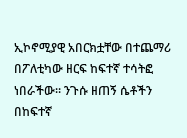ኢኮኖሚያዊ አበርክቷቸው በተጨማሪ በፖለቲካው ዘርፍ ከፍተኛ ተሳትፎ ነበራችው። ንጉሱ ዘጠኝ ሴቶችን በከፍተኛ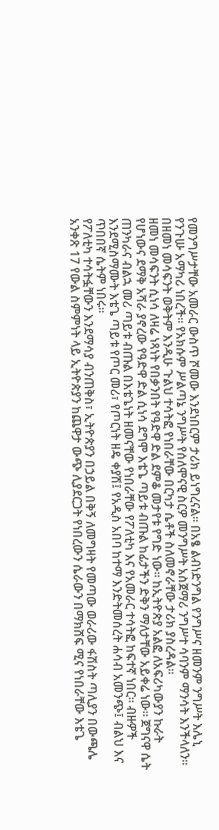የመንግሥታቸው አመራር ውስጥ ሾመው እንደነበርም ታሪክ ይነግረናል። በአፄ ልብነድንግል የንግሥና ዘመንም ንግሥት እሌኒ የንጉሡ አማካሪ ነበረች። የአክሱም ሥልጣኔ ንግሥት የሰለሞናዊ ስርዎ መንግሥት አስጀማሪ ንግሥተ ሳባንም ማንሳት እንችላለን። በዘመነ መሳፍንት ወቅትም እንዲሁ ጉልህ ተሳትፎ የነበራቸው በርካታ ሴቶች ስለመኖራቸው ታሪክ ያስረዳል።
ዘመነ መሳፍንት ሲነሳ ለዛሬ ነጻነት የበቃንበት የዓድዋ ድል ደምቆ መታየቱ የግድ ነው። ከኢትዮጵያ አልፎ ለአፍሪካውያን ኩራት የሆነውና ደማቅ አሻራ ያኖረው የዓድዋ ድል ሲነሳ ደግሞ እቴጌ ጣይቱ ብጡል ከፊታችን ድቅን ማለታቸው አይቀሬ ነው። ጀግናዋ ሴት ጠንካራና ብልኋ መሪ ጣይቱ ብጡል በእቴጌነት ዘመናቸው የነበራቸው የፖለቲካ እና የአመራር ተሳትፎ ከፍተኛ ነበር። ብዙዎች እንደሚስማሙት እቴጌ ጣይቱ የጦር መሪ፣ የጦርነት ዘዴ ቀያሽ፤ የአዲስ አበባ ከተማ እንድትመሰረት ሐሳብ አመንጭ፤ ብልህ እና ጥበበኛ ሴትም ነበሩ።
የፖለቲካ ተሳትፏቸውን እንደማሳያ ብንጠቅስ፣ ኢትዮጵያን በኃይል በቅኝ ለመግዛት የመጣው ወራሪው ፋሽስት ጣሊያን በውጫሌ አንቀጽ 17 የውል ስምምነት ላይ ኢትዮጵያን ከጨዋታ ውጭ ሊያደርጋት የነበረውን ሴራውን በማክሸፍ ሚና የነበራቸው እቴጌ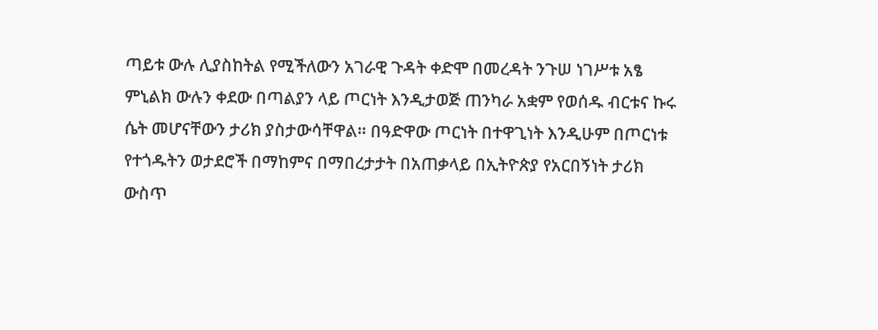ጣይቱ ውሉ ሊያስከትል የሚችለውን አገራዊ ጉዳት ቀድሞ በመረዳት ንጉሠ ነገሥቱ አፄ ምኒልክ ውሉን ቀደው በጣልያን ላይ ጦርነት እንዲታወጅ ጠንካራ አቋም የወሰዱ ብርቱና ኩሩ ሴት መሆናቸውን ታሪክ ያስታውሳቸዋል። በዓድዋው ጦርነት በተዋጊነት እንዲሁም በጦርነቱ የተጎዱትን ወታደሮች በማከምና በማበረታታት በአጠቃላይ በኢትዮጵያ የአርበኝነት ታሪክ ውስጥ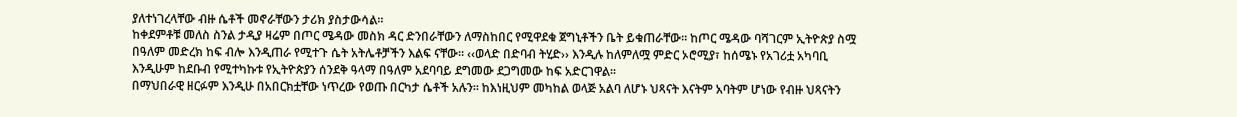ያለተነገረላቸው ብዙ ሴቶች መኖራቸውን ታሪክ ያስታውሳል።
ከቀደምቶቹ መለስ ስንል ታዲያ ዛሬም በጦር ሜዳው መስክ ዳር ድንበራቸውን ለማስከበር የሚዋደቁ ጀግኒቶችን ቤት ይቁጠራቸው። ከጦር ሜዳው ባሻገርም ኢትዮጵያ ስሟ በዓለም መድረክ ከፍ ብሎ እንዲጠራ የሚተጉ ሴት አትሌቶቻችን እልፍ ናቸው። ‹‹ወላድ በድባብ ትሂድ›› እንዲሉ ከለምለሟ ምድር ኦሮሚያ፣ ከሰሜኑ የአገሪቷ አካባቢ እንዲሁም ከደቡብ የሚተካኩቱ የኢትዮጵያን ሰንደቅ ዓላማ በዓለም አደባባይ ደግመው ደጋግመው ከፍ አድርገዋል።
በማህበራዊ ዘርፉም እንዲሁ በአበርክቷቸው ነጥረው የወጡ በርካታ ሴቶች አሉን። ከእነዚህም መካከል ወላጅ አልባ ለሆኑ ህጻናት እናትም አባትም ሆነው የብዙ ህጻናትን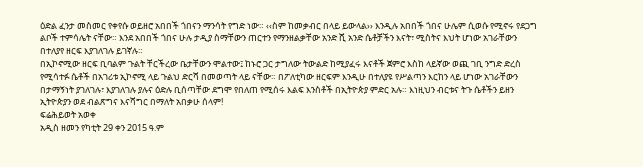ዕድል ፈንታ መስመር የቀየሱ ወይዘሮ አበበች ጎበናን ማንሳት የግድ ነው። ‹‹ስም ከመቃብር በላይ ይውላል›› እንዲሉ አበበች ጎበና ሁሌም ሲወሱ የሚኖሩ የደጋግ ልቦች ተምሳሌት ናቸው። እንደ አበበች ጎበና ሁሉ ታዲያ ስማቸውን ጠርተን የማንዘልቃቸው አንድ ሺ አንድ ሴቶቻችን እናት፣ ሚስትና እህት ሆነው አገራቸውን በተለያየ ዘርፍ እያገለገሉ ይገኛሉ።
በኢኮኖሚው ዘርፍ ቢባልም ጉልት ቸርችረው ቤታቸውን ሞልተው፤ ከኑሮ ጋር ታግለው ትውልድ ከሚያፈሩ እናቶች ጀምሮ እስከ ላይኛው ወጪ ገቢ ንግድ ድረስ የሚሳተፉ ሴቶች በአገሪቱ ኢኮኖሚ ላይ ጉልህ ድርሻ በመወጣት ላይ ናቸው። በፖለቲካው ዘርፍም እንዲሁ በተለያዩ የሥልጣን እርከን ላይ ሆነው አገራቸውን በታማኝነት ያገለገሉ፣ እያገለገሉ ያሉና ዕድሉ ቢሰጣቸው ደግሞ የበለጠ የሚሰሩ እልፍ እንስቶች በኢትዮጵያ ምድር አሉ። እነዚህን ብርቱና ትጉ ሴቶችን ይዘን ኢትዮጵያን ወደ ብልጽግና እናሻግር በማለት አበቃሁ ሰላም!
ፍሬሕይወት አወቀ
አዲስ ዘመን የካቲት 29 ቀን 2015 ዓ.ም